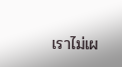เราไม่เผ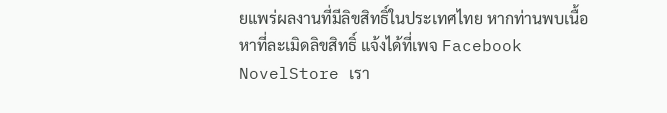ยแพร่ผลงานที่มีลิขสิทธิ์ในประเทศไทย หากท่านพบเนื้อหาที่ละเมิดลิขสิทธิ์ แจ้งได้ที่เพจ Facebook NovelStore เรา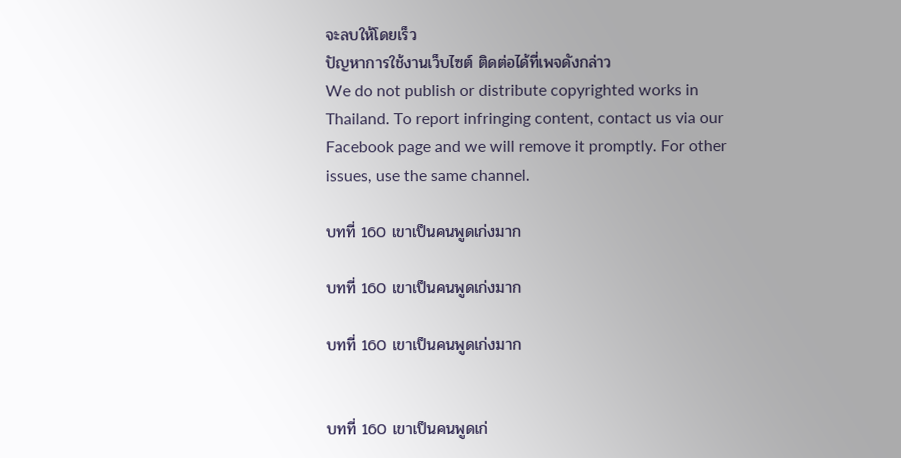จะลบให้โดยเร็ว
ปัญหาการใช้งานเว็บไซต์ ติดต่อได้ที่เพจดังกล่าว
We do not publish or distribute copyrighted works in Thailand. To report infringing content, contact us via our Facebook page and we will remove it promptly. For other issues, use the same channel.

บทที่ 160 เขาเป็นคนพูดเก่งมาก

บทที่ 160 เขาเป็นคนพูดเก่งมาก

บทที่ 160 เขาเป็นคนพูดเก่งมาก


บทที่ 160 เขาเป็นคนพูดเก่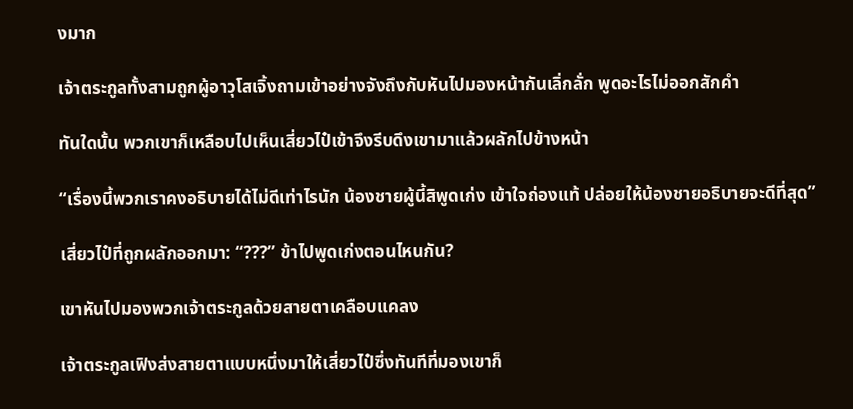งมาก

เจ้าตระกูลทั้งสามถูกผู้อาวุโสเจิ้งถามเข้าอย่างจังถึงกับหันไปมองหน้ากันเลิ่กลั่ก พูดอะไรไม่ออกสักคำ

ทันใดนั้น พวกเขาก็เหลือบไปเห็นเสี่ยวไป๋เข้าจึงรีบดึงเขามาแล้วผลักไปข้างหน้า

“เรื่องนี้พวกเราคงอธิบายได้ไม่ดีเท่าไรนัก น้องชายผู้นี้สิพูดเก่ง เข้าใจถ่องแท้ ปล่อยให้น้องชายอธิบายจะดีที่สุด”

เสี่ยวไป๋ที่ถูกผลักออกมา: “???” ข้าไปพูดเก่งตอนไหนกัน?

เขาหันไปมองพวกเจ้าตระกูลด้วยสายตาเคลือบแคลง

เจ้าตระกูลเฟิงส่งสายตาแบบหนึ่งมาให้เสี่ยวไป๋ซึ่งทันทีที่มองเขาก็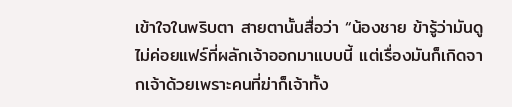เข้าใจในพริบตา สายตานั้นสื่อว่า “น้องชาย ข้ารู้ว่ามันดูไม่ค่อยแฟร์ที่ผลักเจ้าออกมาแบบนี้ แต่เรื่องมันก็เกิดจากเจ้าด้วยเพราะคนที่ฆ่าก็เจ้าทั้ง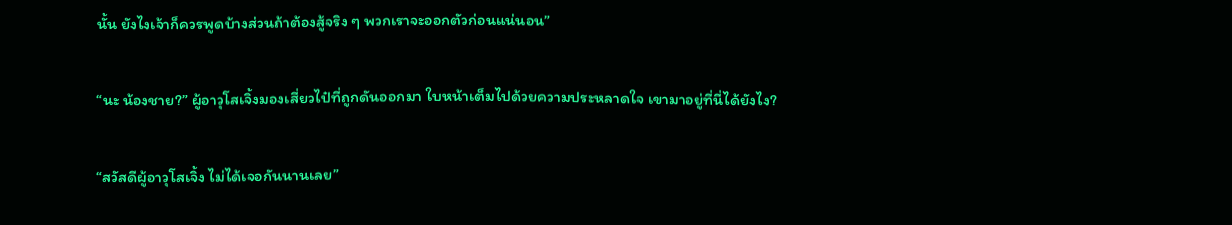นั้น ยังไงเจ้าก็ควรพูดบ้างส่วนถ้าต้องสู้จริง ๆ พวกเราจะออกตัวก่อนแน่นอน”

“นะ น้องชาย?” ผู้อาวุโสเจิ้งมองเสี่ยวไป๋ที่ถูกดันออกมา ใบหน้าเต็มไปด้วยความประหลาดใจ เขามาอยู่ที่นี่ได้ยังไง?

“สวัสดีผู้อาวุโสเจิ้ง ไม่ได้เจอกันนานเลย”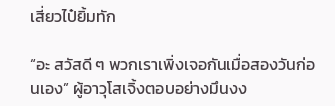เสี่ยวไป๋ยิ้มทัก

“อะ สวัสดี ๆ พวกเราเพิ่งเจอกันเมื่อสองวันก่อนเอง” ผู้อาวุโสเจิ้งตอบอย่างมึนงง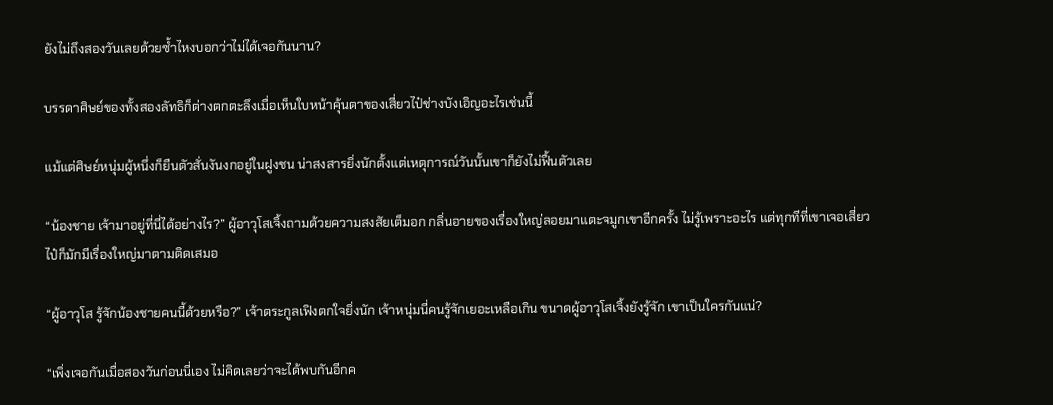ยังไม่ถึงสองวันเลยด้วยซ้ำไหงบอกว่าไม่ได้เจอกันนาน?

บรรดาศิษย์ของทั้งสองลัทธิก็ต่างตกตะลึงเมื่อเห็นใบหน้าคุ้นตาของเสี่ยวไป๋ช่างบังเอิญอะไรเช่นนี้

แม้แต่ศิษย์หนุ่มผู้หนึ่งก็ยืนตัวสั่นงันงกอยู่ในฝูงชน น่าสงสารยิ่งนักตั้งแต่เหตุการณ์วันนั้นเขาก็ยังไม่ฟื้นตัวเลย

“น้องชาย เจ้ามาอยู่ที่นี่ได้อย่างไร?” ผู้อาวุโสเจิ้งถามด้วยความสงสัยเต็มอก กลิ่นอายของเรื่องใหญ่ลอยมาแตะจมูกเขาอีกครั้ง ไม่รู้เพราะอะไร แต่ทุกทีที่เขาเจอเสี่ยวไป๋ก็มักมีเรื่องใหญ่มาตามติดเสมอ

“ผู้อาวุโส รู้จักน้องชายคนนี้ด้วยหรือ?” เจ้าตระกูลเฟิงตกใจยิ่งนัก เจ้าหนุ่มนี่คนรู้จักเยอะเหลือเกิน ขนาดผู้อาวุโสเจิ้งยังรู้จัก เขาเป็นใครกันแน่?

“เพิ่งเจอกันเมื่อสองวันก่อนนี่เอง ไม่คิดเลยว่าจะได้พบกันอีกค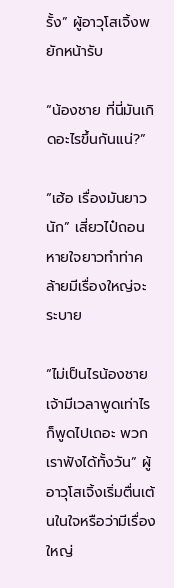รั้ง” ผู้อาวุโสเจิ้งพยักหน้ารับ

“น้องชาย ที่นี่มันเกิดอะไรขึ้นกันแน่?”

“เฮ้อ เรื่องมันยาวนัก” เสี่ยวไป๋ถอนหายใจยาวทำท่าคล้ายมีเรื่องใหญ่จะระบาย

“ไม่เป็นไรน้องชาย เจ้ามีเวลาพูดเท่าไรก็พูดไปเถอะ พวกเราฟังได้ทั้งวัน” ผู้อาวุโสเจิ้งเริ่มตื่นเต้นในใจหรือว่ามีเรื่องใหญ่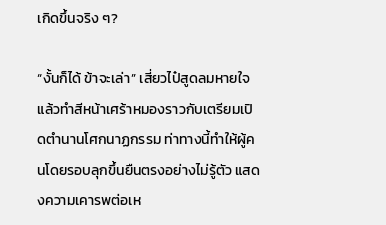เกิดขึ้นจริง ๆ?

“งั้นก็ได้ ข้าจะเล่า” เสี่ยวไป๋สูดลมหายใจ แล้วทำสีหน้าเศร้าหมองราวกับเตรียมเปิดตำนานโศกนาฏกรรม ท่าทางนี้ทำให้ผู้คนโดยรอบลุกขึ้นยืนตรงอย่างไม่รู้ตัว แสดงความเคารพต่อเห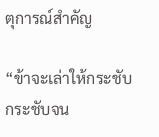ตุการณ์สำคัญ

“ข้าจะเล่าให้กระชับ กระชับจน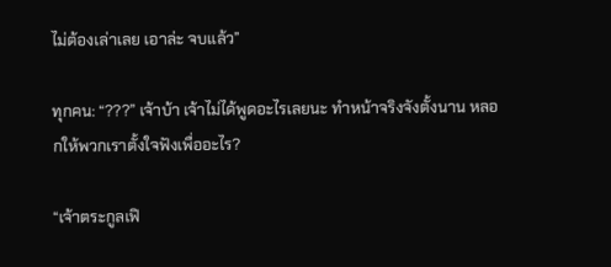ไม่ต้องเล่าเลย เอาล่ะ จบแล้ว”

ทุกคน: “???” เจ้าบ้า เจ้าไม่ได้พูดอะไรเลยนะ ทำหน้าจริงจังตั้งนาน หลอกให้พวกเราตั้งใจฟังเพื่ออะไร?

“เจ้าตระกูลเฟิ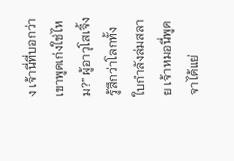ง เจ้านี่ที่บอกว่าเขาพูดเก่งใช่ไหม?” ผู้อาวุโสเจิ้งรู้สึกว่าโลกทั้งใบกำลังล่มสลาย เจ้าหมอนี่พูดจาได้แย่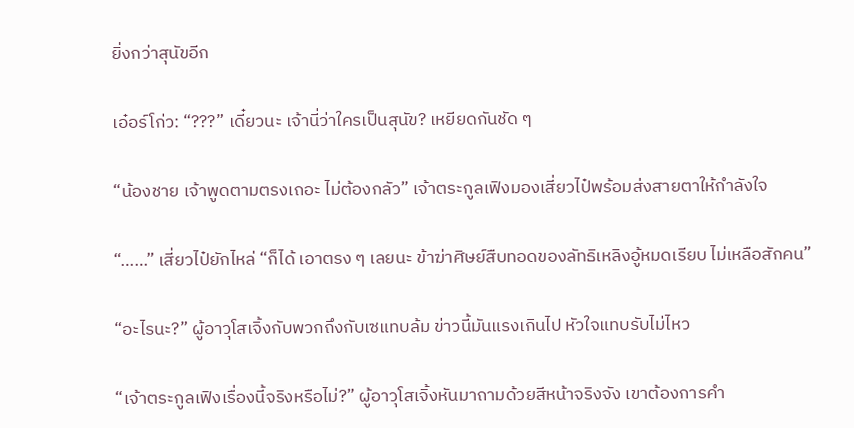ยิ่งกว่าสุนัขอีก

เอ๋อร์โก่ว: “???” เดี๋ยวนะ เจ้านี่ว่าใครเป็นสุนัข? เหยียดกันชัด ๆ

“น้องชาย เจ้าพูดตามตรงเถอะ ไม่ต้องกลัว” เจ้าตระกูลเฟิงมองเสี่ยวไป๋พร้อมส่งสายตาให้กำลังใจ

“……” เสี่ยวไป๋ยักไหล่ “ก็ได้ เอาตรง ๆ เลยนะ ข้าฆ่าศิษย์สืบทอดของลัทธิเหลิงอู้หมดเรียบ ไม่เหลือสักคน”

“อะไรนะ?” ผู้อาวุโสเจิ้งกับพวกถึงกับเซแทบล้ม ข่าวนี้มันแรงเกินไป หัวใจแทบรับไม่ไหว

“เจ้าตระกูลเฟิงเรื่องนี้จริงหรือไม่?” ผู้อาวุโสเจิ้งหันมาถามด้วยสีหน้าจริงจัง เขาต้องการคำ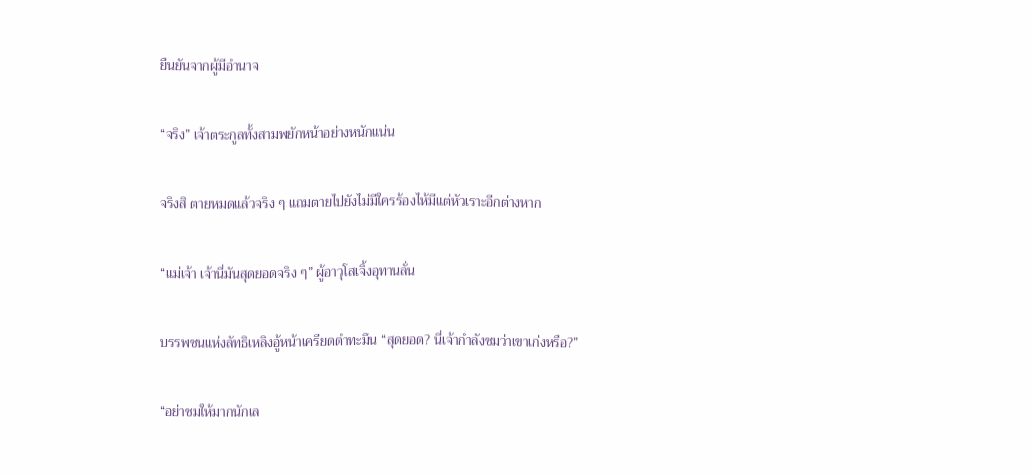ยืนยันจากผู้มีอำนาจ

“จริง” เจ้าตระกูลทั้งสามพยักหน้าอย่างหนักแน่น

จริงสิ ตายหมดแล้วจริง ๆ แถมตายไปยังไม่มีใครร้องไห้มีแต่หัวเราะอีกต่างหาก

“แม่เจ้า เจ้านี่มันสุดยอดจริง ๆ” ผู้อาวุโสเจิ้งอุทานลั่น

บรรพชนแห่งลัทธิเหลิงอู้หน้าเครียดดำทะมึน “สุดยอด? นี่เจ้ากำลังชมว่าเขาเก่งหรือ?”

“อย่าชมให้มากนักเล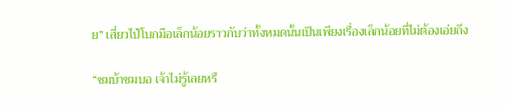ย” เสี่ยวไป๋โบกมือเล็กน้อยราวกับว่าทั้งหมดนั้นเป็นเพียงเรื่องเล็กน้อยที่ไม่ต้องเอ่ยถึง

“ชมบ้าชมบอ เจ้าไม่รู้เลยหรื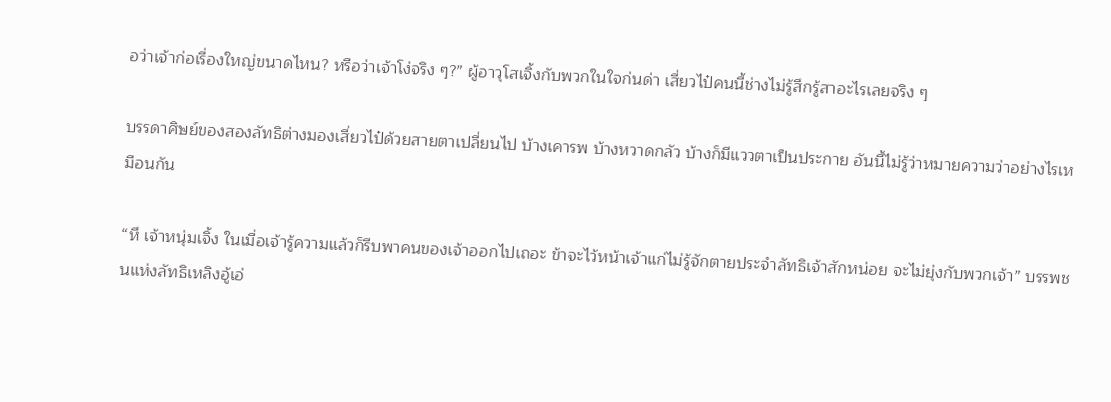อว่าเจ้าก่อเรื่องใหญ่ขนาดไหน? หรือว่าเจ้าโง่จริง ๆ?” ผู้อาวุโสเจิ้งกับพวกในใจก่นด่า เสี่ยวไป๋คนนี้ช่างไม่รู้สึกรู้สาอะไรเลยจริง ๆ

บรรดาศิษย์ของสองลัทธิต่างมองเสี่ยวไป๋ด้วยสายตาเปลี่ยนไป บ้างเคารพ บ้างหวาดกลัว บ้างก็มีแววตาเป็นประกาย อันนี้ไม่รู้ว่าหมายความว่าอย่างไรเหมือนกัน

“หึ เจ้าหนุ่มเจิ้ง ในเมื่อเจ้ารู้ความแล้วก็รีบพาคนของเจ้าออกไปเถอะ ข้าจะไว้หน้าเจ้าแก่ไม่รู้จักตายประจำลัทธิเจ้าสักหน่อย จะไม่ยุ่งกับพวกเจ้า” บรรพชนแห่งลัทธิเหลิงอู้เอ่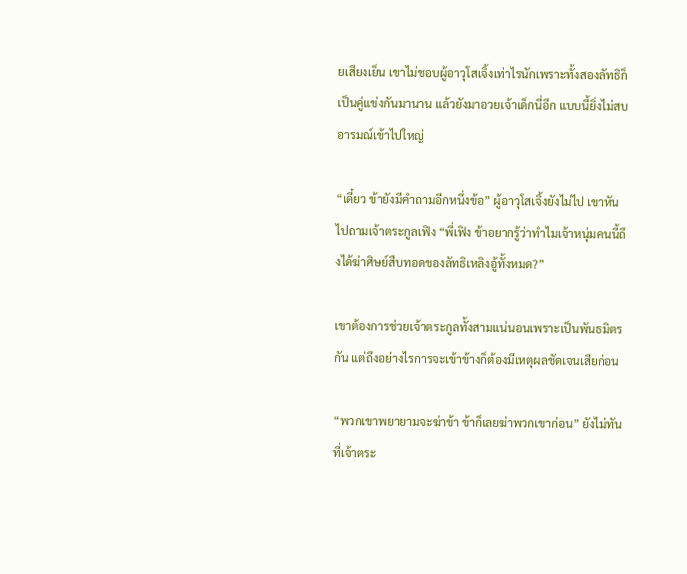ยเสียงเย็น เขาไม่ชอบผู้อาวุโสเจิ้งเท่าไรนักเพราะทั้งสองลัทธิก็เป็นคู่แข่งกันมานาน แล้วยังมาอวยเจ้าเด็กนี่อีก แบบนี้ยิ่งไม่สบอารมณ์เข้าไปใหญ่

“เดี๋ยว ข้ายังมีคำถามอีกหนึ่งข้อ” ผู้อาวุโสเจิ้งยังไม่ไป เขาหันไปถามเจ้าตระกูลเฟิง “พี่เฟิง ข้าอยากรู้ว่าทำไมเจ้าหนุ่มคนนี้ถึงได้ฆ่าศิษย์สืบทอดของลัทธิเหลิงอู้ทั้งหมด?”

เขาต้องการช่วยเจ้าตระกูลทั้งสามแน่นอนเพราะเป็นพันธมิตรกัน แต่ถึงอย่างไรการจะเข้าข้างก็ต้องมีเหตุผลชัดเจนเสียก่อน

“พวกเขาพยายามจะฆ่าข้า ข้าก็เลยฆ่าพวกเขาก่อน” ยังไม่ทันที่เจ้าตระ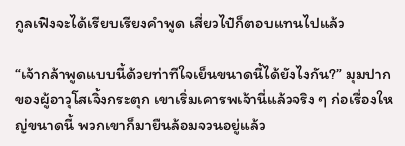กูลเฟิงจะได้เรียบเรียงคำพูด เสี่ยวไป๋ก็ตอบแทนไปแล้ว

“เจ้ากล้าพูดแบบนี้ด้วยท่าทีใจเย็นขนาดนี้ได้ยังไงกัน?” มุมปากของผู้อาวุโสเจิ้งกระตุก เขาเริ่มเคารพเจ้านี่แล้วจริง ๆ ก่อเรื่องใหญ่ขนาดนี้ พวกเขาก็มายืนล้อมจวนอยู่แล้ว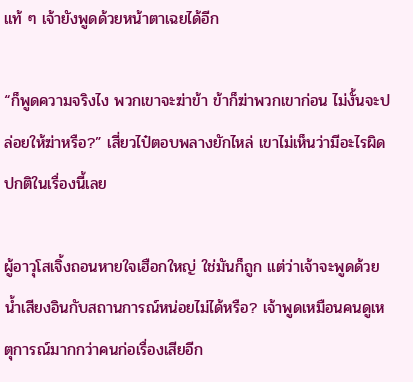แท้ ๆ เจ้ายังพูดด้วยหน้าตาเฉยได้อีก

“ก็พูดความจริงไง พวกเขาจะฆ่าข้า ข้าก็ฆ่าพวกเขาก่อน ไม่งั้นจะปล่อยให้ฆ่าหรือ?” เสี่ยวไป๋ตอบพลางยักไหล่ เขาไม่เห็นว่ามีอะไรผิดปกติในเรื่องนี้เลย

ผู้อาวุโสเจิ้งถอนหายใจเฮือกใหญ่ ใช่มันก็ถูก แต่ว่าเจ้าจะพูดด้วยน้ำเสียงอินกับสถานการณ์หน่อยไม่ได้หรือ? เจ้าพูดเหมือนคนดูเหตุการณ์มากกว่าคนก่อเรื่องเสียอีก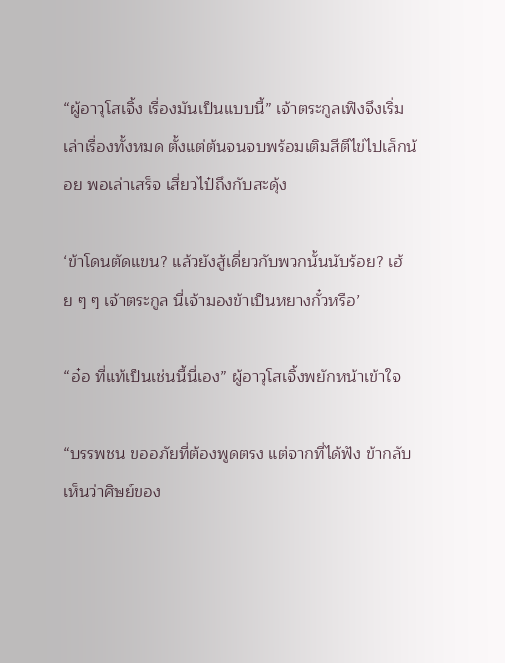“ผู้อาวุโสเจิ้ง เรื่องมันเป็นแบบนี้” เจ้าตระกูลเฟิงจึงเริ่มเล่าเรื่องทั้งหมด ตั้งแต่ต้นจนจบพร้อมเติมสีตีไข่ไปเล็กน้อย พอเล่าเสร็จ เสี่ยวไป๋ถึงกับสะดุ้ง

‘ข้าโดนตัดแขน? แล้วยังสู้เดี่ยวกับพวกนั้นนับร้อย? เฮ้ย ๆ ๆ เจ้าตระกูล นี่เจ้ามองข้าเป็นหยางกั๋วหรือ’

“อ๋อ ที่แท้เป็นเช่นนี้นี่เอง” ผู้อาวุโสเจิ้งพยักหน้าเข้าใจ

“บรรพชน ขออภัยที่ต้องพูดตรง แต่จากที่ได้ฟัง ข้ากลับเห็นว่าศิษย์ของ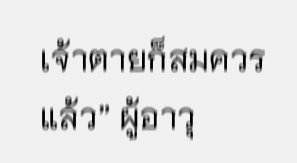เจ้าตายก็สมควรแล้ว” ผู้อาวุ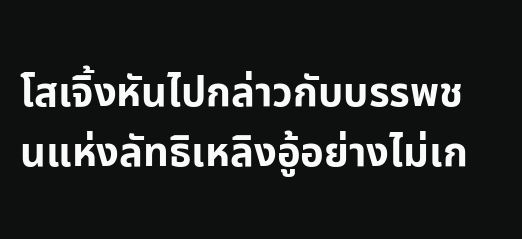โสเจิ้งหันไปกล่าวกับบรรพชนแห่งลัทธิเหลิงอู้อย่างไม่เก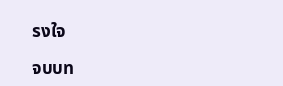รงใจ

จบบท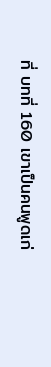ที่ บทที่ 160 เขาเป็นคนพูดเก่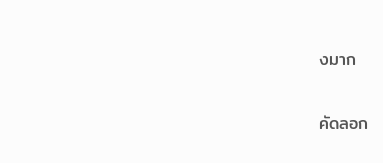งมาก

คัดลอก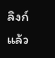ลิงก์แล้ว